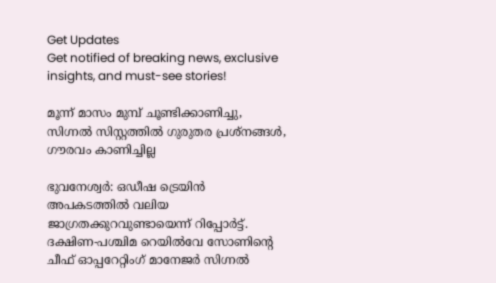Get Updates
Get notified of breaking news, exclusive insights, and must-see stories!

മൂന്ന് മാസം മുമ്പ് ചൂണ്ടിക്കാണിച്ചു, സിഗ്നല്‍ സിസ്റ്റത്തില്‍ ഗുരുതര പ്രശ്‌നങ്ങള്‍, ഗൗരവം കാണിച്ചില്ല

ഭുവനേശ്വര്‍: ഒഡീഷ ട്രെയിന്‍ അപകടത്തില്‍ വലിയ ജാഗ്രതക്കുറവുണ്ടായെന്ന് റിപ്പോര്‍ട്ട്. ദക്ഷിണ-പശ്ചിമ റെയില്‍വേ സോണിന്റെ ചീഫ് ഓപ്പറേറ്റിംഗ് മാനേജര്‍ സിഗ്നല്‍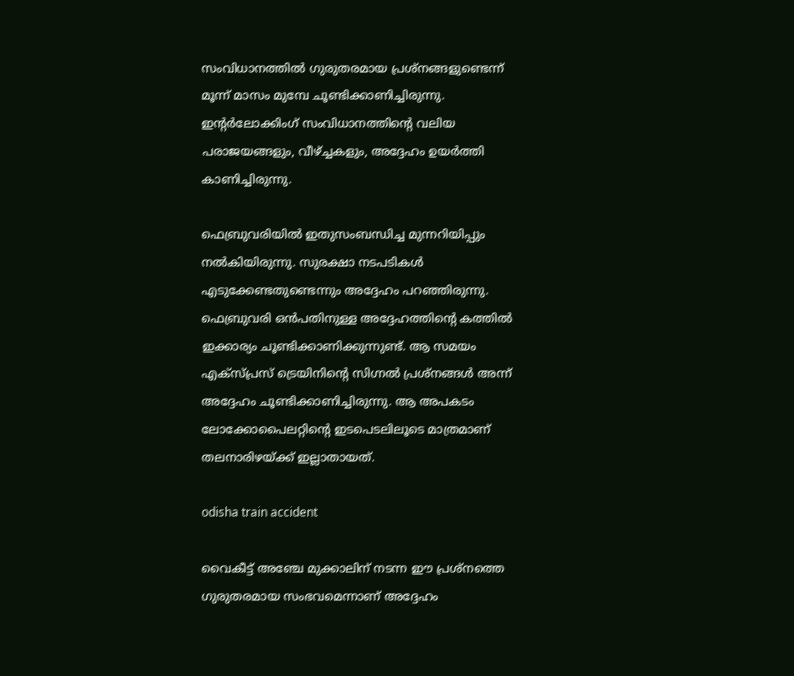സംവിധാനത്തില്‍ ഗുരുതരമായ പ്രശ്‌നങ്ങളുണ്ടെന്ന് മൂന്ന് മാസം മുമ്പേ ചൂണ്ടിക്കാണിച്ചിരുന്നു. ഇന്റര്‍ലോക്കിംഗ് സംവിധാനത്തിന്റെ വലിയ പരാജയങ്ങളും, വീഴ്ച്ചകളും, അദ്ദേഹം ഉയര്‍ത്തി കാണിച്ചിരുന്നു.

ഫെബ്രുവരിയില്‍ ഇതുസംബന്ധിച്ച മുന്നറിയിപ്പും നല്‍കിയിരുന്നു. സുരക്ഷാ നടപടികള്‍ എടുക്കേണ്ടതുണ്ടെന്നും അദ്ദേഹം പറഞ്ഞിരുന്നു. ഫെബ്രുവരി ഒന്‍പതിനുള്ള അദ്ദേഹത്തിന്റെ കത്തില്‍ ഇക്കാര്യം ചൂണ്ടിക്കാണിക്കുന്നുണ്ട്. ആ സമയം എക്‌സ്പ്രസ് ട്രെയിനിന്റെ സിഗ്നല്‍ പ്രശ്‌നങ്ങള്‍ അന്ന് അദ്ദേഹം ചൂണ്ടിക്കാണിച്ചിരുന്നു. ആ അപകടം ലോക്കോപൈലറ്റിന്റെ ഇടപെടലിലൂടെ മാത്രമാണ് തലനാരിഴയ്ക്ക് ഇല്ലാതായത്.

odisha train accident

വൈകീട്ട് അഞ്ചേ മുക്കാലിന് നടന്ന ഈ പ്രശ്‌നത്തെ ഗുരുതരമായ സംഭവമെന്നാണ് അദ്ദേഹം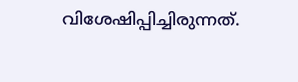വിശേഷിപ്പിച്ചിരുന്നത്.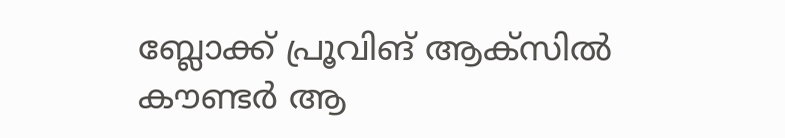ബ്ലോക്ക് പ്രൂവിങ് ആക്‌സില്‍ കൗണ്ടര്‍ ആ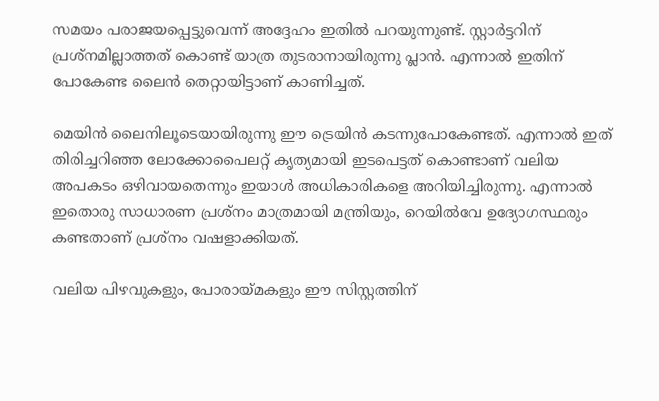സമയം പരാജയപ്പെട്ടുവെന്ന് അദ്ദേഹം ഇതില്‍ പറയുന്നുണ്ട്. സ്റ്റാര്‍ട്ടറിന് പ്രശ്‌നമില്ലാത്തത് കൊണ്ട് യാത്ര തുടരാനായിരുന്നു പ്ലാന്‍. എന്നാല്‍ ഇതിന് പോകേണ്ട ലൈന്‍ തെറ്റായിട്ടാണ് കാണിച്ചത്.

മെയിന്‍ ലൈനിലൂടെയായിരുന്നു ഈ ട്രെയിന്‍ കടന്നുപോകേണ്ടത്. എന്നാല്‍ ഇത് തിരിച്ചറിഞ്ഞ ലോക്കോപൈലറ്റ് കൃത്യമായി ഇടപെട്ടത് കൊണ്ടാണ് വലിയ അപകടം ഒഴിവായതെന്നും ഇയാള്‍ അധികാരികളെ അറിയിച്ചിരുന്നു. എന്നാല്‍ ഇതൊരു സാധാരണ പ്രശ്‌നം മാത്രമായി മന്ത്രിയും, റെയില്‍വേ ഉദ്യോഗസ്ഥരും കണ്ടതാണ് പ്രശ്‌നം വഷളാക്കിയത്.

വലിയ പിഴവുകളും, പോരായ്മകളും ഈ സിസ്റ്റത്തിന്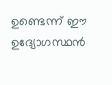ഉണ്ടെന്ന് ഈ ഉദ്യോഗസ്ഥന്‍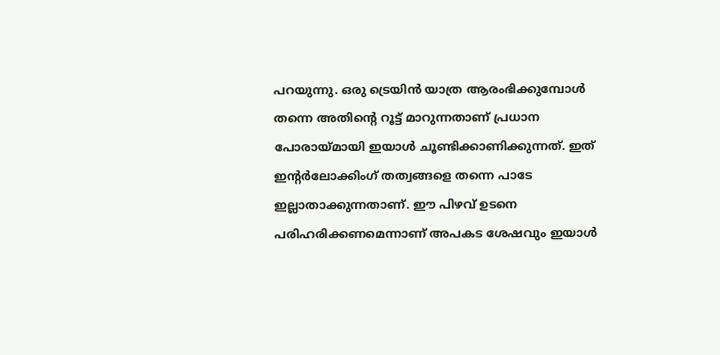പറയുന്നു. ഒരു ട്രെയിന്‍ യാത്ര ആരംഭിക്കുമ്പോള്‍ തന്നെ അതിന്റെ റൂട്ട് മാറുന്നതാണ് പ്രധാന പോരായ്മായി ഇയാള്‍ ചൂണ്ടിക്കാണിക്കുന്നത്. ഇത് ഇന്റര്‍ലോക്കിംഗ് തത്വങ്ങളെ തന്നെ പാടേ ഇല്ലാതാക്കുന്നതാണ്. ഈ പിഴവ് ഉടനെ പരിഹരിക്കണമെന്നാണ് അപകട ശേഷവും ഇയാള്‍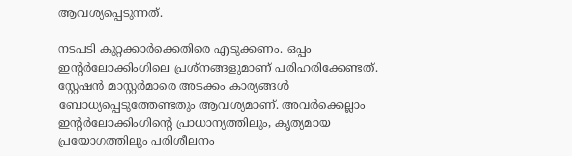ആവശ്യപ്പെടുന്നത്.

നടപടി കുറ്റക്കാര്‍ക്കെതിരെ എടുക്കണം. ഒപ്പം ഇന്റര്‍ലോക്കിംഗിലെ പ്രശ്‌നങ്ങളുമാണ് പരിഹരിക്കേണ്ടത്. സ്റ്റേഷന്‍ മാസ്റ്റര്‍മാരെ അടക്കം കാര്യങ്ങള്‍ ബോധ്യപ്പെടുത്തേണ്ടതും ആവശ്യമാണ്. അവര്‍ക്കെല്ലാം ഇന്റര്‍ലോക്കിംഗിന്റെ പ്രാധാന്യത്തിലും, കൃത്യമായ പ്രയോഗത്തിലും പരിശീലനം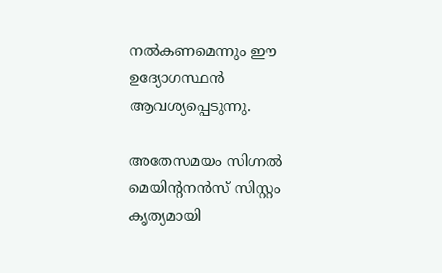നല്‍കണമെന്നും ഈ ഉദ്യോഗസ്ഥന്‍ ആവശ്യപ്പെടുന്നു.

അതേസമയം സിഗ്നല്‍ മെയിന്റനന്‍സ് സിസ്റ്റം കൃത്യമായി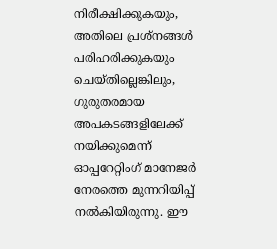നിരീക്ഷിക്കുകയും, അതിലെ പ്രശ്‌നങ്ങള്‍ പരിഹരിക്കുകയും ചെയ്തില്ലെങ്കിലും, ഗുരുതരമായ അപകടങ്ങളിലേക്ക് നയിക്കുമെന്ന് ഓപ്പറേറ്റിംഗ് മാനേജര്‍ നേരത്തെ മുന്നറിയിപ്പ് നല്‍കിയിരുന്നു. ഈ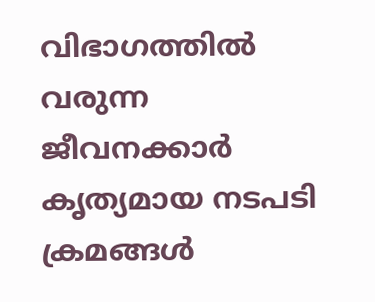വിഭാഗത്തില്‍ വരുന്ന ജീവനക്കാര്‍ കൃത്യമായ നടപടി ക്രമങ്ങള്‍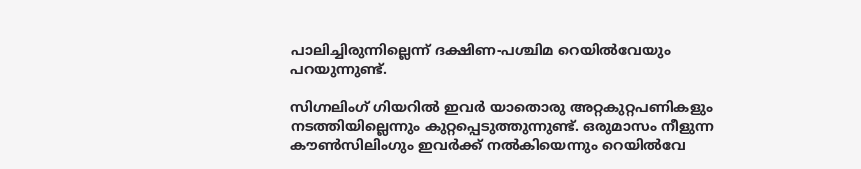പാലിച്ചിരുന്നില്ലെന്ന് ദക്ഷിണ-പശ്ചിമ റെയില്‍വേയും പറയുന്നുണ്ട്.

സിഗ്നലിംഗ് ഗിയറില്‍ ഇവര്‍ യാതൊരു അറ്റകുറ്റപണികളും നടത്തിയില്ലെന്നും കുറ്റപ്പെടുത്തുന്നുണ്ട്. ഒരുമാസം നീളുന്ന കൗണ്‍സിലിംഗും ഇവര്‍ക്ക് നല്‍കിയെന്നും റെയില്‍വേ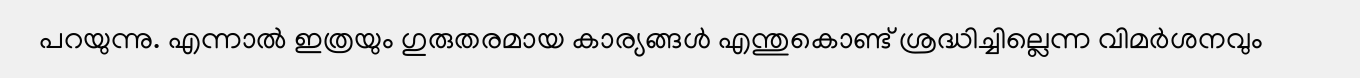പറയുന്നു. എന്നാല്‍ ഇത്രയും ഗുരുതരമായ കാര്യങ്ങള്‍ എന്തുകൊണ്ട് ശ്രദ്ധിച്ചില്ലെന്ന വിമര്‍ശനവും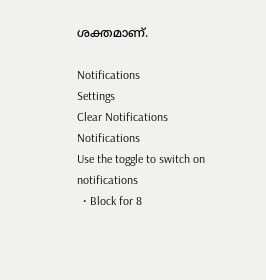ശക്തമാണ്.

Notifications
Settings
Clear Notifications
Notifications
Use the toggle to switch on notifications
  • Block for 8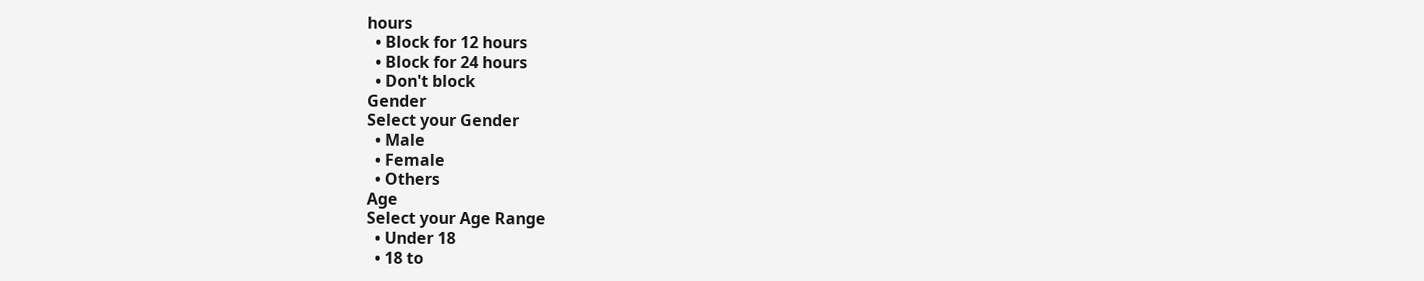hours
  • Block for 12 hours
  • Block for 24 hours
  • Don't block
Gender
Select your Gender
  • Male
  • Female
  • Others
Age
Select your Age Range
  • Under 18
  • 18 to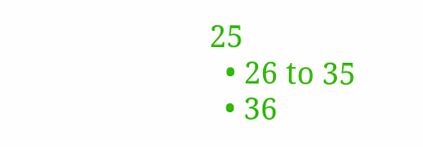25
  • 26 to 35
  • 36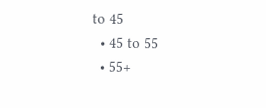to 45
  • 45 to 55
  • 55+